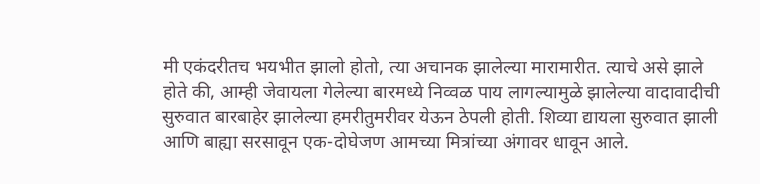मी एकंदरीतच भयभीत झालो होतो, त्या अचानक झालेल्या मारामारीत. त्याचे असे झाले होते की, आम्ही जेवायला गेलेल्या बारमध्ये निव्वळ पाय लागल्यामुळे झालेल्या वादावादीची सुरुवात बारबाहेर झालेल्या हमरीतुमरीवर येऊन ठेपली होती. शिव्या द्यायला सुरुवात झाली आणि बाह्या सरसावून एक-दोघेजण आमच्या मित्रांच्या अंगावर धावून आले.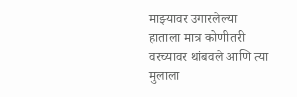माझ्यावर उगारलेल्या हाताला मात्र कोणीतरी वरच्यावर थांबवले आणि त्या मुलाला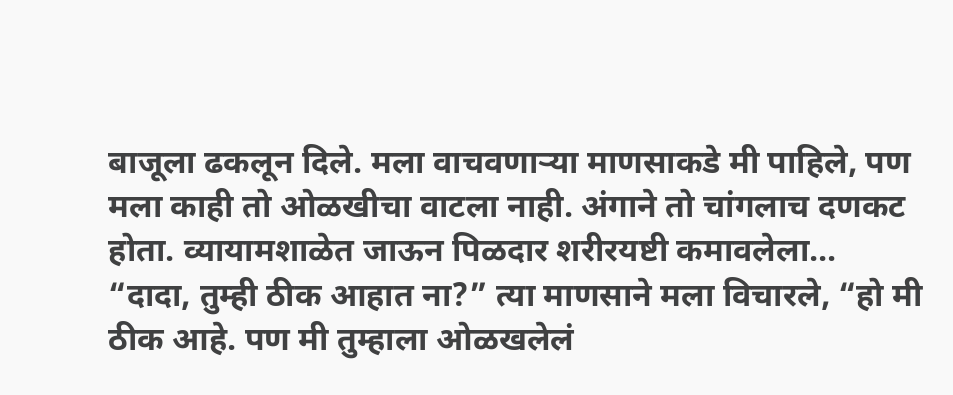बाजूला ढकलून दिले. मला वाचवणाऱ्या माणसाकडे मी पाहिले, पण मला काही तो ओळखीचा वाटला नाही. अंगाने तो चांगलाच दणकट होता. व्यायामशाळेत जाऊन पिळदार शरीरयष्टी कमावलेला…
“दादा, तुम्ही ठीक आहात ना?” त्या माणसाने मला विचारले, “हो मी ठीक आहे. पण मी तुम्हाला ओळखलेलं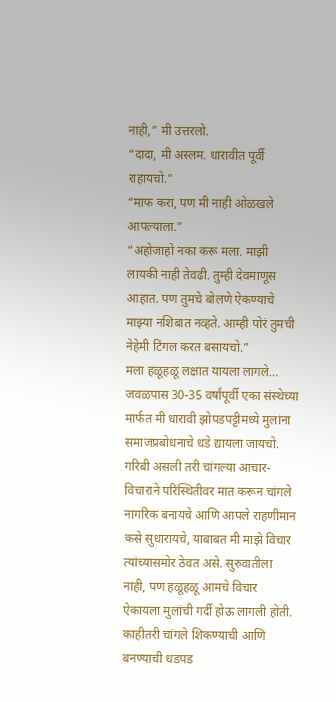नाही,” मी उत्तरलो.
“दादा, मी अस्लम. धारावीत पूर्वी राहायचो.”
“माफ करा, पण मी नाही ओळखले आपल्याला.”
“अहोजाहो नका करू मला. माझी लायकी नाही तेवढी. तुम्ही देवमाणूस आहात. पण तुमचे बोलणे ऐकण्याचे माझ्या नशिबात नव्हते. आम्ही पोरं तुमची नेहेमी टिंगल करत बसायचो.”
मला हळूहळू लक्षात यायला लागले… जवळपास 30-35 वर्षांपूर्वी एका संस्थेच्या मार्फत मी धारावी झोपडपट्टीमध्ये मुलांना समाजप्रबोधनाचे धडे द्यायला जायचो. गरिबी असली तरी चांगल्या आचार-विचाराने परिस्थितीवर मात करून चांगले नागरिक बनायचे आणि आपले राहणीमान कसे सुधारायचे, याबाबत मी माझे विचार त्यांच्यासमोर ठेवत असे. सुरुवातीला नाही, पण हळूहळू आमचे विचार ऐकायला मुलांची गर्दी होऊ लागली होती. काहीतरी चांगले शिकण्याची आणि बनण्याची धडपड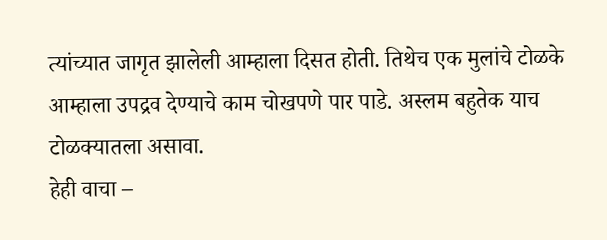त्यांच्यात जागृत झालेली आम्हाला दिसत होती. तिथेच एक मुलांचे टोळके आम्हाला उपद्रव देण्याचे काम चोखपणे पार पाडे. अस्लम बहुतेक याच टोळक्यातला असावा.
हेही वाचा –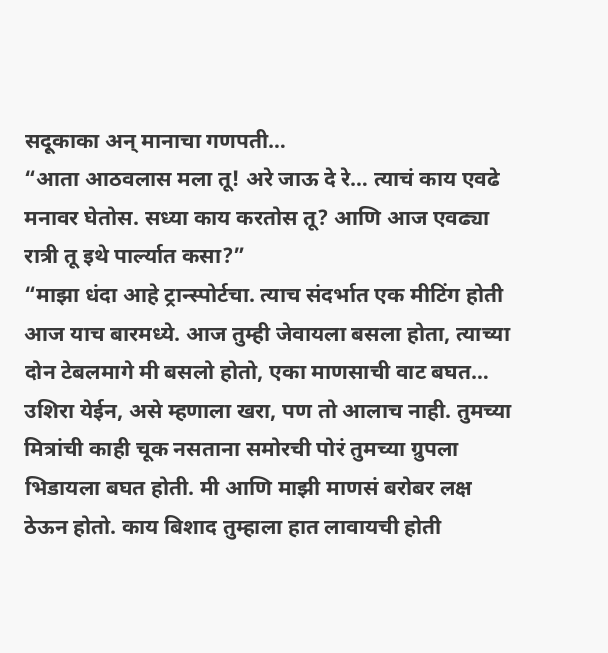सदूकाका अन् मानाचा गणपती…
“आता आठवलास मला तू! अरे जाऊ दे रे… त्याचं काय एवढे मनावर घेतोस. सध्या काय करतोस तू? आणि आज एवढ्या रात्री तू इथे पार्ल्यात कसा?”
“माझा धंदा आहे ट्रान्स्पोर्टचा. त्याच संदर्भात एक मीटिंग होती आज याच बारमध्ये. आज तुम्ही जेवायला बसला होता, त्याच्या दोन टेबलमागे मी बसलो होतो, एका माणसाची वाट बघत… उशिरा येईन, असे म्हणाला खरा, पण तो आलाच नाही. तुमच्या मित्रांची काही चूक नसताना समोरची पोरं तुमच्या ग्रुपला भिडायला बघत होती. मी आणि माझी माणसं बरोबर लक्ष ठेऊन होतो. काय बिशाद तुम्हाला हात लावायची होती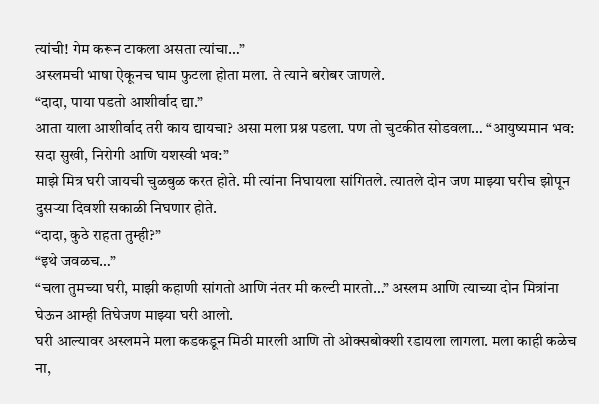त्यांची! गेम करून टाकला असता त्यांचा…”
अस्लमची भाषा ऐकूनच घाम फुटला होता मला. ते त्याने बरोबर जाणले.
“दादा, पाया पडतो आशीर्वाद द्या.”
आता याला आशीर्वाद तरी काय द्यायचा? असा मला प्रश्न पडला. पण तो चुटकीत सोडवला… “आयुष्यमान भव: सदा सुखी, निरोगी आणि यशस्वी भव:”
माझे मित्र घरी जायची चुळबुळ करत होते. मी त्यांना निघायला सांगितले. त्यातले दोन जण माझ्या घरीच झोपून दुसऱ्या दिवशी सकाळी निघणार होते.
“दादा, कुठे राहता तुम्ही?”
“इथे जवळच…”
“चला तुमच्या घरी, माझी कहाणी सांगतो आणि नंतर मी कल्टी मारतो…” अस्लम आणि त्याच्या दोन मित्रांना घेऊन आम्ही तिघेजण माझ्या घरी आलो.
घरी आल्यावर अस्लमने मला कडकडून मिठी मारली आणि तो ओक्सबोक्शी रडायला लागला. मला काही कळेच ना,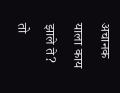अचानक याला काय झाले ते?
तो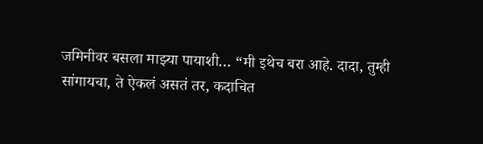जमिनीवर बसला माझ्या पायाशी… “मी इथेच बरा आहे. दादा, तुम्ही सांगायचा, ते ऐकलं असतं तर, कदाचित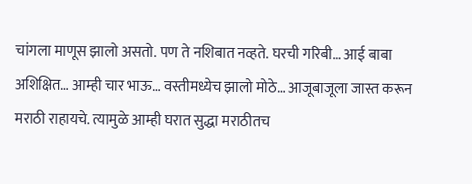चांगला माणूस झालो असतो. पण ते नशिबात नव्हते. घरची गरिबी… आई बाबा अशिक्षित… आम्ही चार भाऊ… वस्तीमध्येच झालो मोठे… आजूबाजूला जास्त करून मराठी राहायचे. त्यामुळे आम्ही घरात सुद्धा मराठीतच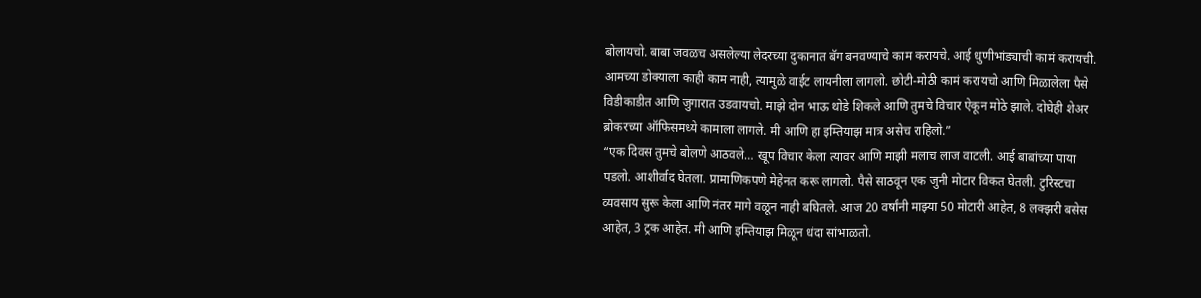बोलायचो. बाबा जवळच असलेल्या लेदरच्या दुकानात बॅग बनवण्याचे काम करायचे. आई धुणीभांड्याची कामं करायची. आमच्या डोक्याला काही काम नाही, त्यामुळे वाईट लायनीला लागलो. छोटी-मोठी कामं करायचो आणि मिळालेला पैसे विडीकाडीत आणि जुगारात उडवायचो. माझे दोन भाऊ थोडे शिकले आणि तुमचे विचार ऐकून मोठे झाले. दोघेही शेअर ब्रोकरच्या ऑफिसमध्ये कामाला लागले. मी आणि हा इम्तियाझ मात्र असेच राहिलो.”
“एक दिवस तुमचे बोलणे आठवले… खूप विचार केला त्यावर आणि माझी मलाच लाज वाटली. आई बाबांच्या पाया पडलो. आशीर्वाद घेतला. प्रामाणिकपणे मेहेनत करू लागलो. पैसे साठवून एक जुनी मोटार विकत घेतली. टुरिस्टचा व्यवसाय सुरू केला आणि नंतर मागे वळून नाही बघितले. आज 20 वर्षांनी माझ्या 50 मोटारी आहेत, 8 लक्झरी बसेस आहेत, 3 ट्रक आहेत. मी आणि इम्तियाझ मिळून धंदा सांभाळतो.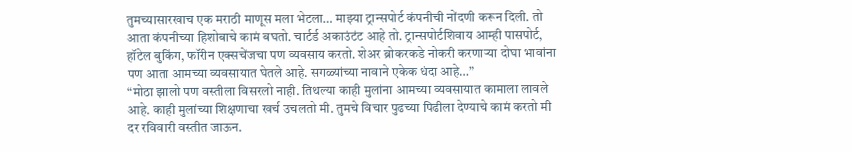तुमच्यासारखाच एक मराठी माणूस मला भेटला… माझ्या ट्रान्सपोर्ट कंपनीची नोंदणी करून दिली. तो आता कंपनीच्या हिशोबाचे कामं बघतो. चार्टर्ड अकाउंटंट आहे तो. ट्रान्सपोर्टशिवाय आम्ही पासपोर्ट, हॉटेल बुकिंग, फॉरीन एक्सचेंजचा पण व्यवसाय करतो. शेअर ब्रोकरकडे नोकरी करणाऱ्या दोघा भावांना पण आता आमच्या व्यवसायात घेतले आहे. सगळ्यांच्या नावाने एकेक धंदा आहे…”
“मोठा झालो पण वस्तीला विसरलो नाही. तिथल्या काही मुलांना आमच्या व्यवसायात कामाला लावले आहे. काही मुलांच्या शिक्षणाचा खर्च उचलतो मी. तुमचे विचार पुढच्या पिढीला देण्याचे कामं करतो मी दर रविवारी वस्तीत जाऊन.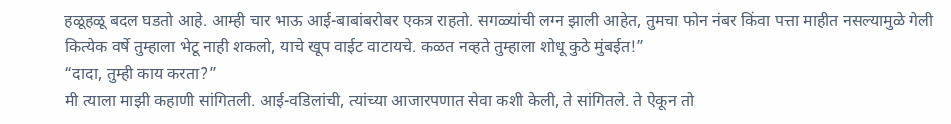हळूहळू बदल घडतो आहे. आम्ही चार भाऊ आई-बाबांबरोबर एकत्र राहतो. सगळ्यांची लग्न झाली आहेत, तुमचा फोन नंबर किंवा पत्ता माहीत नसल्यामुळे गेली कित्येक वर्षे तुम्हाला भेटू नाही शकलो, याचे खूप वाईट वाटायचे. कळत नव्हते तुम्हाला शोधू कुठे मुंबईत!”
“दादा, तुम्ही काय करता?”
मी त्याला माझी कहाणी सांगितली. आई-वडिलांची, त्यांच्या आजारपणात सेवा कशी केली, ते सांगितले. ते ऐकून तो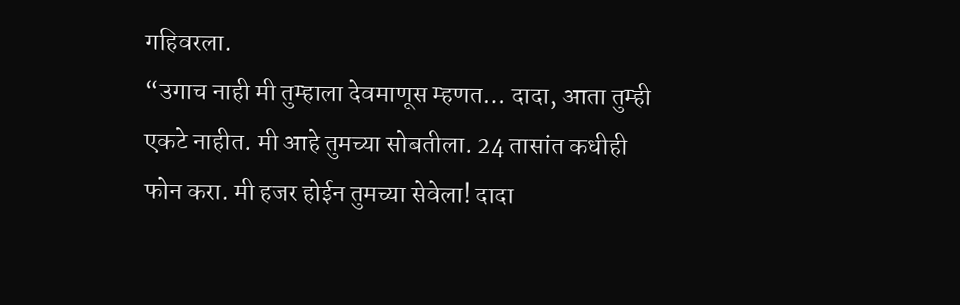गहिवरला.
“उगाच नाही मी तुम्हाला देवमाणूस म्हणत… दादा, आता तुम्ही एकटे नाहीत. मी आहे तुमच्या सोबतीला. 24 तासांत कधीही फोन करा. मी हजर होईन तुमच्या सेवेला! दादा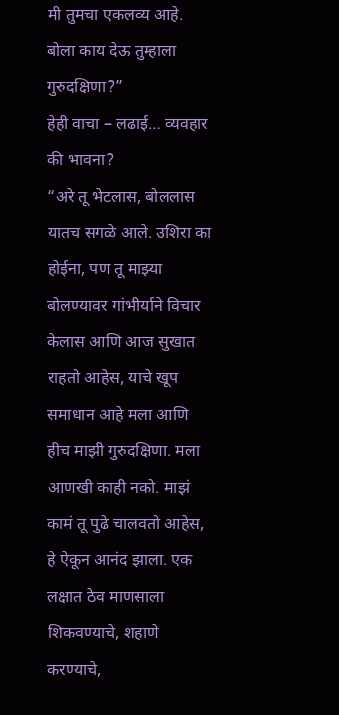मी तुमचा एकलव्य आहे. बोला काय देऊ तुम्हाला गुरुदक्षिणा?”
हेही वाचा – लढाई… व्यवहार की भावना?
“अरे तू भेटलास, बोललास यातच सगळे आले. उशिरा का होईना, पण तू माझ्या बोलण्यावर गांभीर्याने विचार केलास आणि आज सुखात राहतो आहेस, याचे खूप समाधान आहे मला आणि हीच माझी गुरुदक्षिणा. मला आणखी काही नको. माझं कामं तू पुढे चालवतो आहेस, हे ऐकून आनंद झाला. एक लक्षात ठेव माणसाला शिकवण्याचे, शहाणे करण्याचे,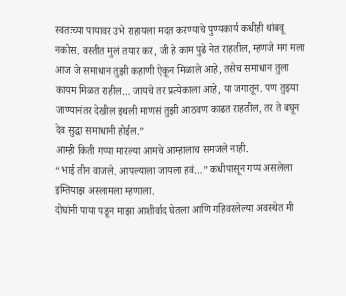स्वतःच्या पायावर उभे राहायला मदत करण्याचे पुण्यकार्य कधीही थांबवू नकोस. वस्तीत मुलं तयार कर, जी हे काम पुढे नेत राहतील, म्हणजे मग मला आज जे समाधान तुझी कहाणी ऐकून मिळाले आहे, तसेच समाधान तुला कायम मिळत राहील… जायचे तर प्रत्येकाला आहे, या जगातून. पण तुझ्या जाण्यानंतर देखील इथली माणसं तुझी आठवण काढत राहतील, तर ते बघून देव सुद्धा समाधानी होईल.”
आम्ही किती गप्पा मारल्या आमचे आम्हालाच समजले नाही.
“भाई तीन वाजले. आपल्याला जायला हवं…” कधीपासून गप्प असलेला इम्तियाझ अस्लामला म्हणाला.
दोघांनी पाया पडून माझा आशीर्वाद घेतला आणि गहिवरलेल्या अवस्थेत मी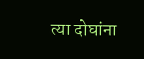त्या दोघांना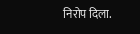निरोप दिला.